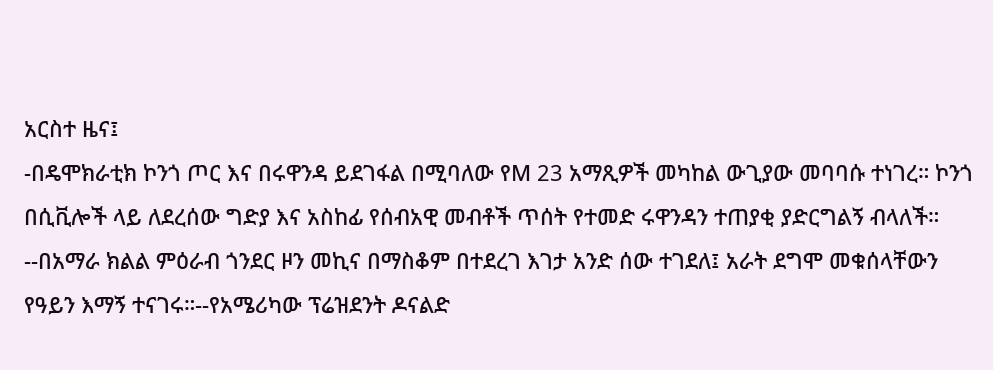አርስተ ዜና፤
-በዴሞክራቲክ ኮንጎ ጦር እና በሩዋንዳ ይደገፋል በሚባለው የM 23 አማጺዎች መካከል ውጊያው መባባሱ ተነገረ። ኮንጎ በሲቪሎች ላይ ለደረሰው ግድያ እና አስከፊ የሰብአዊ መብቶች ጥሰት የተመድ ሩዋንዳን ተጠያቂ ያድርግልኝ ብላለች። --በአማራ ክልል ምዕራብ ጎንደር ዞን መኪና በማስቆም በተደረገ እገታ አንድ ሰው ተገደለ፤ አራት ደግሞ መቁሰላቸውን የዓይን እማኝ ተናገሩ።--የአሜሪካው ፕሬዝደንት ዶናልድ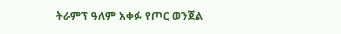ትራምፕ ዓለም አቀፉ የጦር ወንጀል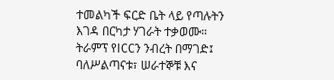ተመልካች ፍርድ ቤት ላይ የጣሉትን እገዳ በርካታ ሃገራት ተቃወሙ። ትራምፕ የICCን ንብረት በማገድ፤ ባለሥልጣናቱ፣ ሠራተኞቹ እና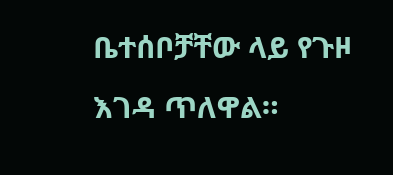ቤተሰቦቻቸው ላይ የጉዞ እገዳ ጥለዋል።